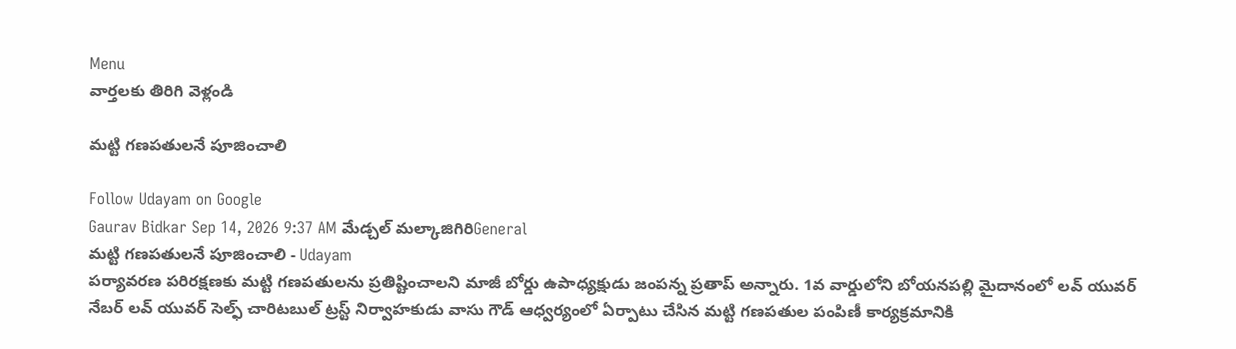Menu
వార్తలకు తిరిగి వెళ్లండి

మట్టి గణపతులనే పూజించాలి

Follow Udayam on Google
Gaurav Bidkar Sep 14, 2026 9:37 AM మేడ్చల్ మల్కాజిగిరిGeneral
మట్టి గణపతులనే పూజించాలి - Udayam
పర్యావరణ పరిరక్షణకు మట్టి గణపతులను ప్రతిష్టించాలని మాజీ బోర్డు ఉపాధ్యక్షుడు జంపన్న ప్రతాప్ అన్నారు. 1వ వార్డులోని బోయనపల్లి మైదానంలో లవ్ యువర్ నేబర్ లవ్ యువర్ సెల్ఫ్ చారిటబుల్ ట్రస్ట్ నిర్వాహకుడు వాసు గౌడ్ ఆధ్వర్యంలో ఏర్పాటు చేసిన మట్టి గణపతుల పంపిణీ కార్యక్రమానికి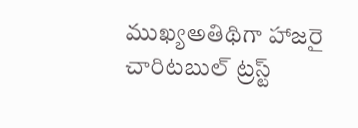ముఖ్యఅతిథిగా హాజరై చారిటబుల్ ట్రస్ట్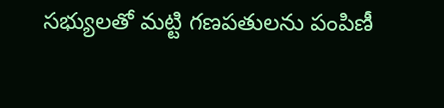సభ్యులతో మట్టి గణపతులను పంపిణీ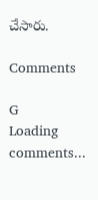చేసారు.

Comments

G
Loading comments...